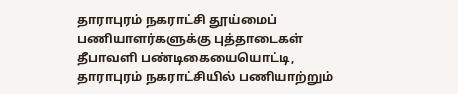தாராபுரம் நகராட்சி தூய்மைப் பணியாளர்களுக்கு புத்தாடைகள்
தீபாவளி பண்டிகையையொட்டி, தாராபுரம் நகராட்சியில் பணியாற்றும்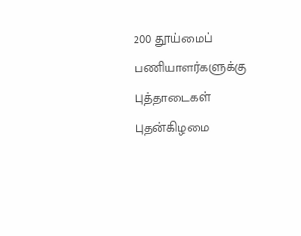200 தூய்மைப் பணியாளர்களுக்கு புத்தாடைகள் புதன்கிழமை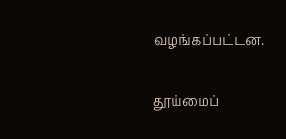வழங்கப்பட்டன.

தூய்மைப்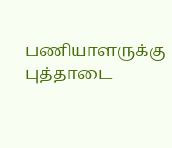பணியாளருக்கு புத்தாடை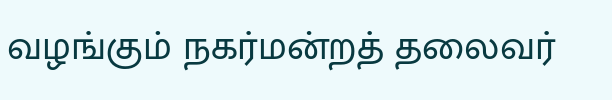வழங்கும் நகர்மன்றத் தலைவர்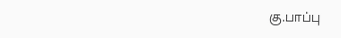கு.பாப்பு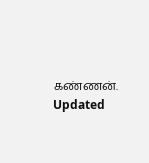கண்ணன்.
Updated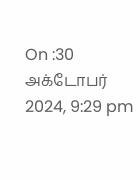On :30 அக்டோபர் 2024, 9:29 pm